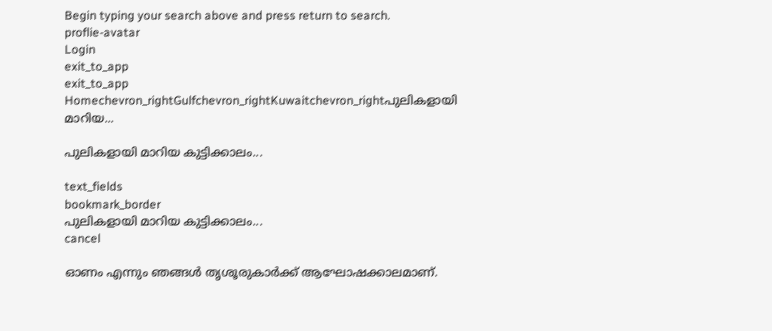Begin typing your search above and press return to search.
proflie-avatar
Login
exit_to_app
exit_to_app
Homechevron_rightGulfchevron_rightKuwaitchevron_rightപുലികളായി മാറിയ...

പുലികളായി മാറിയ കുട്ടിക്കാലം...

text_fields
bookmark_border
പുലികളായി മാറിയ കുട്ടിക്കാലം...
cancel

ഓണം എന്നും ഞങ്ങൾ തൃശൂരുകാർക്ക് ആഘോഷക്കാലമാണ്.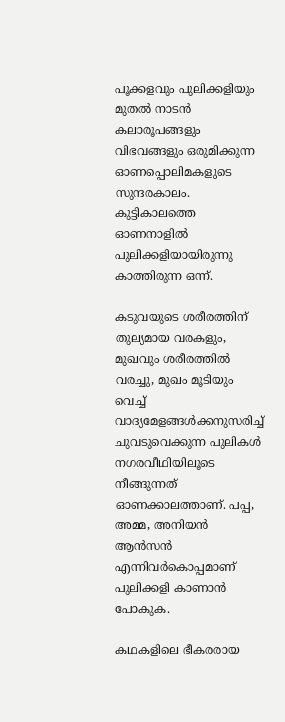പൂക്കളവും പുലിക്കളിയും മുതൽ നാടൻ കലാരൂപങ്ങളും വിഭവങ്ങളും ഒരുമിക്കുന്ന ഓണപ്പൊലിമകളുടെ സുന്ദരകാലം. കുട്ടികാലത്തെ ഓണനാളിൽ പുലിക്കളിയായിരുന്നു കാത്തിരുന്ന ഒന്ന്.

കടുവയുടെ ശരീരത്തിന് തുല്യമായ വരകളും, മുഖവും ശരീരത്തിൽ വരച്ചു, മുഖം മൂടിയും വെച്ച് വാദ്യമേളങ്ങൾക്കനുസരിച്ച് ചുവടുവെക്കുന്ന പുലികൾ നഗരവീഥിയിലൂടെ നീങ്ങുന്നത് ഓണക്കാലത്താണ്. പപ്പ, അമ്മ, അനിയൻ ആൻസൻ എന്നിവർകൊപ്പമാണ് പുലിക്കളി കാണാൻ പോകുക.

കഥകളിലെ ഭീകരരായ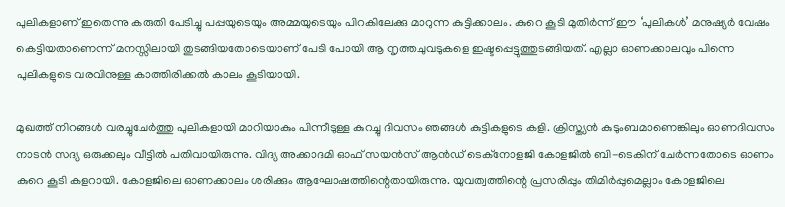പുലികളാണ് ഇതെന്നു കരുതി പേടിച്ചു പപ്പയുടെയും അമ്മയുടെയും പിറകിലേക്കു മാറുന്ന കുട്ടിക്കാലം. കുറെ കൂടി മുതിർന്ന് ഈ ‘പുലികൾ’ മനുഷ്യർ വേഷം കെട്ടിയതാണെന്ന് മനസ്സിലായി തുടങ്ങിയതോടെയാണ് പേടി പോയി ആ നൃത്തചുവടുകളെ ഇഷ്ടപ്പെട്ടുത്തുടങ്ങിയത്. എല്ലാ ഓണക്കാലവും പിന്നെ പുലികളുടെ വരവിനുള്ള കാത്തിരിക്കൽ കാലം കൂടിയായി.

മുഖത്ത് നിറങ്ങൾ വരച്ചുചേർത്തു പുലികളായി മാറിയാകും പിന്നീടുള്ള കുറച്ചു ദിവസം ഞങ്ങൾ കുട്ടികളുടെ കളി. ക്രിസ്ത്യൻ കുടുംബമാണെങ്കിലും ഓണദിവസം നാടൻ സദ്യ ഒരുക്കലും വീട്ടിൽ പതിവായിരുന്നു. വിദ്യ അക്കാദമി ഓഫ് സയൻസ് ആൻഡ് ടെക്നോളജി കോളജിൽ ബി-ടെകിന് ചേർന്നതോടെ ഓണം കുറെ കൂടി കളറായി. കോളജിലെ ഓണക്കാലം ശരിക്കും ആഘോഷത്തിന്റെതായിരുന്നു. യുവത്വത്തിന്റെ പ്രസരിപ്പും തിമിർപ്പുമെല്ലാം കോളജിലെ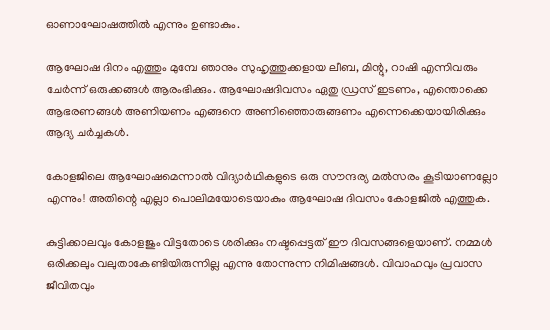ഓണാഘോഷത്തിൽ എന്നും ഉണ്ടാകും.

ആഘോഷ ദിനം എത്തും മുമ്പേ ഞാനും സുഹൃത്തുക്കളായ ലീബ, മിന്റു, റാഷി എന്നിവരും ചേർന്ന് ഒരുക്കങ്ങൾ ആരംഭിക്കും. ആഘോഷദിവസം ഏതു ഡ്രസ് ഇടണം, എന്തൊക്കെ ആഭരണങ്ങൾ അണിയണം എങ്ങനെ അണിഞ്ഞൊരുങ്ങണം എന്നെക്കെയായിരിക്കും ആദ്യ ചർച്ചകൾ.

കോളജിലെ ആഘോഷമെന്നാൽ വിദ്യാർഥികളുടെ ഒരു സൗന്ദര്യ മൽസരം കൂടിയാണല്ലോ എന്നും! അതിന്റെ എല്ലാ പൊലിമയോടെയാകും ആഘോഷ ദിവസം കോളജിൽ എത്തുക.

കുട്ടിക്കാലവും കോളജും വിട്ടതോടെ ശരിക്കും നഷ്ടപ്പെട്ടത് ഈ ദിവസങ്ങളെയാണ്. നമ്മൾ ഒരിക്കലും വലുതാകേണ്ടിയിരുന്നില്ല എന്നു തോന്നുന്ന നിമിഷങ്ങൾ. വിവാഹവും പ്രവാസ ജീവിതവും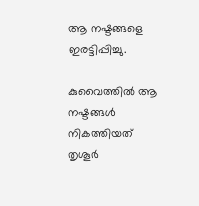ആ നഷ്ടങ്ങളെ ഇരട്ടിപ്പിച്ചു.

കുവൈത്തിൽ ആ നഷ്ടങ്ങൾ നികത്തിയത് തൃശൂർ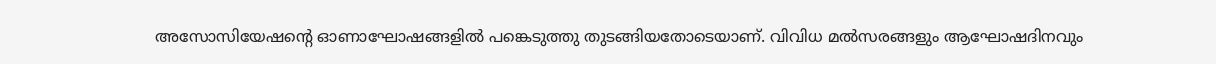അസോസിയേഷന്റെ ഓണാഘോഷങ്ങളിൽ പങ്കെടുത്തു തുടങ്ങിയതോടെയാണ്. വിവിധ മൽസരങ്ങളും ആഘോഷദിനവും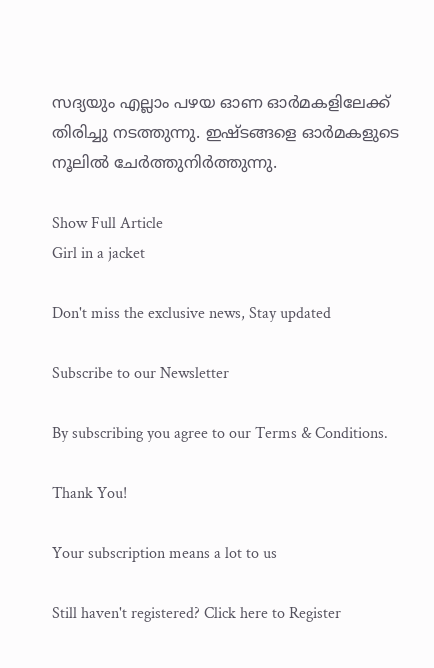സദ്യയും എല്ലാം പഴയ ഓണ ഓർമകളിലേക്ക് തിരിച്ചു നടത്തുന്നു. ഇഷ്ടങ്ങളെ ഓർമകളുടെ നൂലിൽ ചേർത്തുനിർത്തുന്നു.

Show Full Article
Girl in a jacket

Don't miss the exclusive news, Stay updated

Subscribe to our Newsletter

By subscribing you agree to our Terms & Conditions.

Thank You!

Your subscription means a lot to us

Still haven't registered? Click here to Register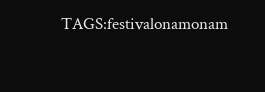TAGS:festivalonamonam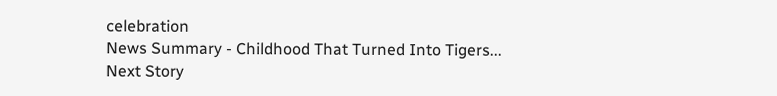celebration
News Summary - Childhood That Turned Into Tigers...
Next Story